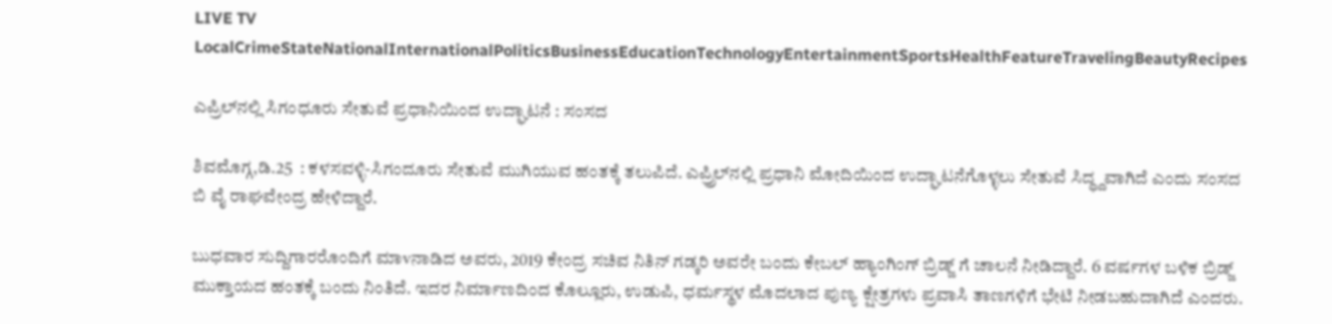LIVE TV LocalCrimeStateNationalInternationalPoliticsBusinessEducationTechnologyEntertainmentSportsHealthFeatureTravelingBeautyRecipes

ಎಪ್ರಿಲ್‌ನಲ್ಲಿ ಸಿಗಂಧೂರು ಸೇತುವೆ ಪ್ರಧಾನಿಯಿಂದ ಉದ್ಘಾಟನೆ : ಸಂಸದ

ಶಿವಮೊಗ್ಗ,ಡಿ.25  : ಕಳಸವಳ್ಳಿ-ಸಿಗಂದೂರು ಸೇತುವೆ ಮುಗಿಯುವ ಹಂತಕ್ಕೆ ತಲುಪಿದೆ. ಎಪ್ರ್ರಿಲ್‌ನಲ್ಲಿ ಪ್ರಧಾನಿ ಮೋದಿಯಿಂದ ಉದ್ಘಾಟನೆಗೊಳ್ಳಲು ಸೇತುವೆ ಸಿದ್ಧ್ದವಾಗಿದೆ ಎಂದು ಸಂಸದ ಬಿ ವೈ ರಾಘವೇಂದ್ರ ಹೇಳಿದ್ದಾರೆ.

ಬುಧವಾರ ಸುದ್ದಿಗಾರರೊಂದಿಗೆ ಮಾvನಾಡಿದ ಅವರು, 2019 ಕೇಂದ್ರ ಸಚಿವ ನಿತಿನ್ ಗಡ್ಕರಿ ಅವರೇ ಬಂದು ಕೇಬಲ್ ಹ್ಯಾಂಗಿಂಗ್ ಬ್ರಿಡ್ಜ್ ಗೆ ಚಾಲನೆ ನೀಡಿದ್ದಾರೆ. 6 ವರ್ಷಗಳ ಬಳಿಕ ಬ್ರಿಡ್ಜ್ ಮುಕ್ತಾಯದ ಹಂತಕ್ಕೆ ಬಂದು ನಿಂತಿದೆ. ಇದರ ನಿರ್ಮಾಣದಿಂದ ಕೊಲ್ಲೂರು, ಉಡುಪಿ, ಧರ್ಮಸ್ಥಳ ಮೊದಲಾದ ಪುಣ್ಯ ಕ್ಷೇತ್ರಗಳು ಪ್ರವಾಸಿ ತಾಣಗಳಿಗೆ ಭೇಟಿ ನೀಡಬಹುದಾಗಿದೆ ಎಂದರು.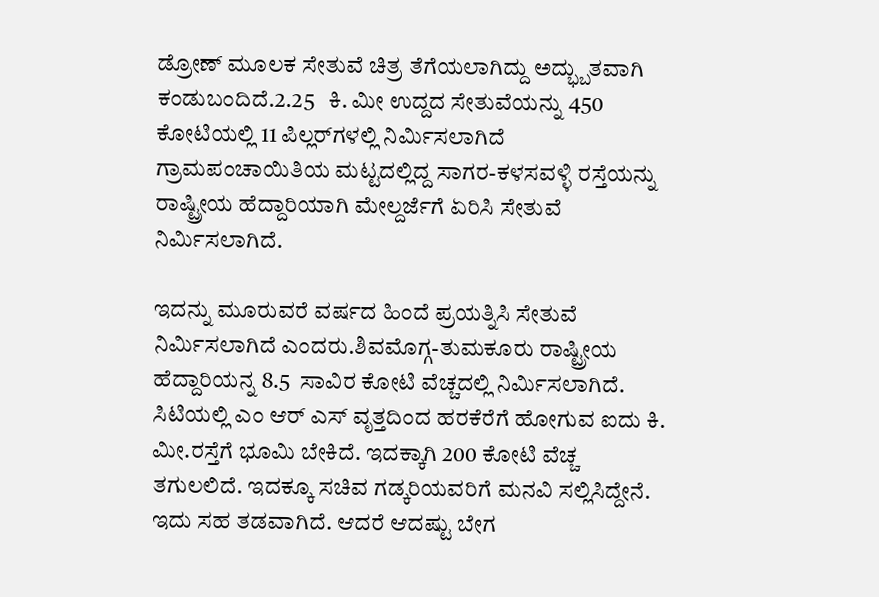ಡ್ರೋಣ್ ಮೂಲಕ ಸೇತುವೆ ಚಿತ್ರ ತೆಗೆಯಲಾಗಿದ್ದು ಅದ್ಭ್ಬುತವಾಗಿ ಕಂಡುಬಂದಿದೆ.2.25   ಕಿ. ಮೀ ಉದ್ದದ ಸೇತುವೆಯನ್ನು 450 ಕೋಟಿಯಲ್ಲಿ 11 ಪಿಲ್ಲರ್‌ಗಳಲ್ಲಿ ನಿರ್ಮಿಸಲಾಗಿದೆ ಗ್ರಾಮಪಂಚಾಯಿತಿಯ ಮಟ್ಟದಲ್ಲಿದ್ದ ಸಾಗರ-ಕಳಸವಳ್ಳಿ ರಸ್ತೆಯನ್ನು ರಾಷ್ಟ್ರೀಯ ಹೆದ್ದಾರಿಯಾಗಿ ಮೇಲ್ದರ್ಜೆಗೆ ಏರಿಸಿ ಸೇತುವೆ ನಿರ್ಮಿಸಲಾಗಿದೆ.

ಇದನ್ನು ಮೂರುವರೆ ವರ್ಷದ ಹಿಂದೆ ಪ್ರಯತ್ನಿಸಿ ಸೇತುವೆ ನಿರ್ಮಿಸಲಾಗಿದೆ ಎಂದರು.ಶಿವಮೊಗ್ಗ-ತುಮಕೂರು ರಾಷ್ಟ್ರೀಯ ಹೆದ್ದಾರಿಯನ್ನ 8.5  ಸಾವಿರ ಕೋಟಿ ವೆಚ್ಚದಲ್ಲಿ ನಿರ್ಮಿಸಲಾಗಿದೆ. ಸಿಟಿಯಲ್ಲಿ ಎಂ ಆರ್ ಎಸ್ ವೃತ್ತದಿಂದ ಹರಕೆರೆಗೆ ಹೋಗುವ ಐದು ಕಿ. ಮೀ.ರಸ್ತೆಗೆ ಭೂಮಿ ಬೇಕಿದೆ. ಇದಕ್ಕಾಗಿ 200 ಕೋಟಿ ವೆಚ್ಚ ತಗುಲಲಿದೆ. ಇದಕ್ಕೂ ಸಚಿವ ಗಡ್ಕರಿಯವರಿಗೆ ಮನವಿ ಸಲ್ಲಿಸಿದ್ದೇನೆ. ಇದು ಸಹ ತಡವಾಗಿದೆ. ಆದರೆ ಆದಷ್ಟು ಬೇಗ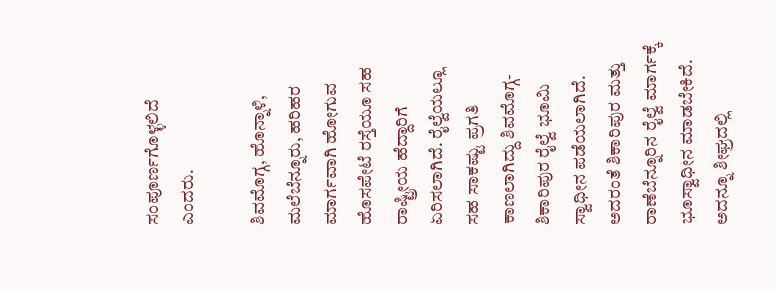ಸಂಪೂರ್ಣಗೊಳ್ಳಲಿದೆ ಎಂದರು.

ಶಿವಮೊಗ್ಗ, ಹೊನ್ನಾಳಿ, ಮಲೆಬೆನ್ನೂರು, ಹರಿಹರ ಮಾರ್ಗವಾಗಿ ಹೋಗುವ ಹೊಸಪೇಟೆ ರಸ್ತೆಯೂ ಸಹ ರಾಷ್ಟ್ರೀಯ ಹೆದ್ದಾರಿಗೆ ಏರಿಸಲಾಗಿದೆ. ರೈಲ್ವೆಯಲ್ಲೂ ಸಹ ಸಾಕಷ್ಟು ಪ್ರಗತಿ ಕಾಣಲಾಗಿದ್ದು ಶಿವಮೊಗ್ಗ-ಶಿಕಾರಿಪುರ ರೈಲ್ವೆ ಭೂಮಿ ಸ್ವಾಧೀನ ಪಡೆಯಲಾಗಿದೆ. ಅದರಂತೆ ಶಿಕಾರಿಪುರ ಮತ್ತು ರಾಣೆಬೆನ್ನೂರಿನ ರೈಲ್ವೆ ಮಾರ್ಗಕ್ಕೆ ಭೂಸ್ವಾಧೀನ ಮಾಡಬೇಕಿದೆ. ಅದನ್ನೂ ಶೀಘ್ರದಲ್ಲಿ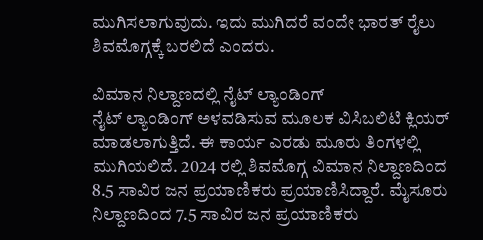ಮುಗಿಸಲಾಗುವುದು. ಇದು ಮುಗಿದರೆ ವಂದೇ ಭಾರತ್ ರೈಲು ಶಿವಮೊಗ್ಗಕ್ಕೆ ಬರಲಿದೆ ಎಂದರು.

ವಿಮಾನ ನಿಲ್ದಾಣದಲ್ಲಿ ನೈಟ್ ಲ್ಯಾಂಡಿಂಗ್
ನೈಟ್ ಲ್ಯಾಂಡಿಂಗ್ ಅಳವಡಿಸುವ ಮೂಲಕ ವಿಸಿಬಲಿಟಿ ಕ್ಲಿಯರ್ ಮಾಡಲಾಗುತ್ತಿದೆ. ಈ ಕಾರ್ಯ ಎರಡು ಮೂರು ತಿಂಗಳಲ್ಲಿ ಮುಗಿಯಲಿದೆ. 2024 ರಲ್ಲಿ ಶಿವಮೊಗ್ಗ ವಿಮಾನ ನಿಲ್ದಾಣದಿಂದ 8.5 ಸಾವಿರ ಜನ ಪ್ರಯಾಣಿಕರು ಪ್ರಯಾಣಿಸಿದ್ದಾರೆ. ಮೈಸೂರು ನಿಲ್ದಾಣದಿಂದ 7.5 ಸಾವಿರ ಜನ ಪ್ರಯಾಣಿಕರು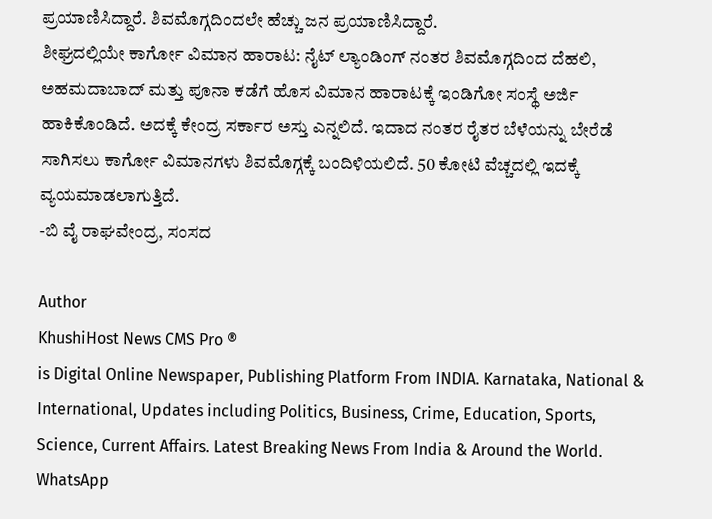ಪ್ರಯಾಣಿಸಿದ್ದಾರೆ. ಶಿವಮೊಗ್ಗದಿಂದಲೇ ಹೆಚ್ಚು ಜನ ಪ್ರಯಾಣಿಸಿದ್ದಾರೆ.
ಶೀಘ್ರದಲ್ಲಿಯೇ ಕಾರ್ಗೋ ವಿಮಾನ ಹಾರಾಟ: ನೈಟ್ ಲ್ಯಾಂಡಿಂಗ್ ನಂತರ ಶಿವಮೊಗ್ಗದಿಂದ ದೆಹಲಿ, ಅಹಮದಾಬಾದ್ ಮತ್ತು ಪೂನಾ ಕಡೆಗೆ ಹೊಸ ವಿಮಾನ ಹಾರಾಟಕ್ಕೆ ಇಂಡಿಗೋ ಸಂಸ್ಥೆ ಅರ್ಜಿ ಹಾಕಿಕೊಂಡಿದೆ. ಅದಕ್ಕೆ ಕೇಂದ್ರ ಸರ್ಕಾರ ಅಸ್ತು ಎನ್ನಲಿದೆ. ಇದಾದ ನಂತರ ರೈತರ ಬೆಳೆಯನ್ನು ಬೇರೆಡೆ ಸಾಗಿಸಲು ಕಾರ್ಗೋ ವಿಮಾನಗಳು ಶಿವಮೊಗ್ಗಕ್ಕೆ ಬಂದಿಳಿಯಲಿದೆ. 50 ಕೋಟಿ ವೆಚ್ಚದಲ್ಲಿ ಇದಕ್ಕೆ ವ್ಯಯಮಾಡಲಾಗುತ್ತಿದೆ.
-ಬಿ ವೈ ರಾಘವೇಂದ್ರ, ಸಂಸದ

Author
KhushiHost News CMS Pro ®
is Digital Online Newspaper, Publishing Platform From INDIA. Karnataka, National & International, Updates including Politics, Business, Crime, Education, Sports, Science, Current Affairs. Latest Breaking News From India & Around the World.
WhatsApp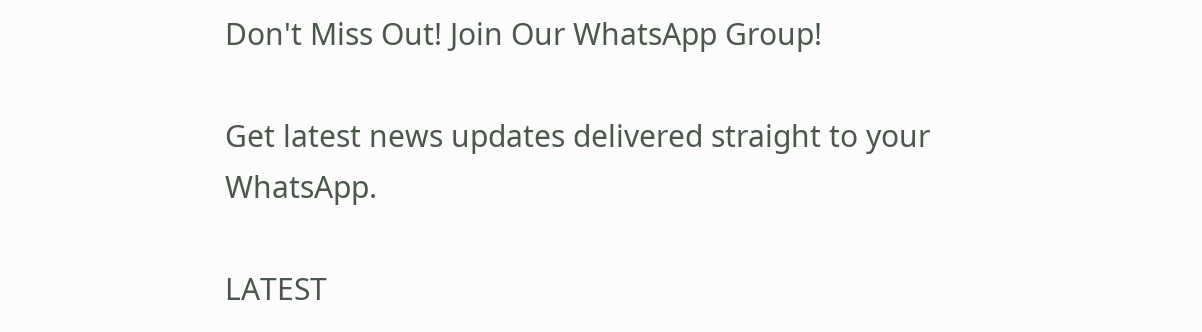Don't Miss Out! Join Our WhatsApp Group!

Get latest news updates delivered straight to your WhatsApp.

LATEST